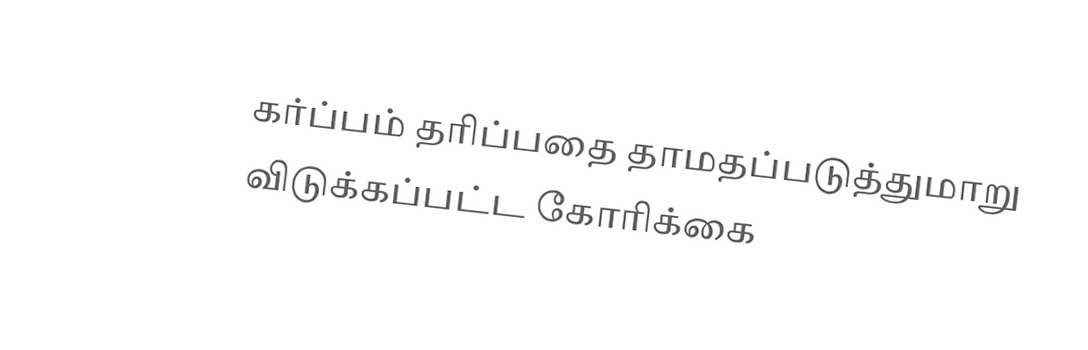கர்ப்பம் தரிப்பதை தாமதப்படுத்துமாறு விடுக்கப்பட்ட கோரிக்கை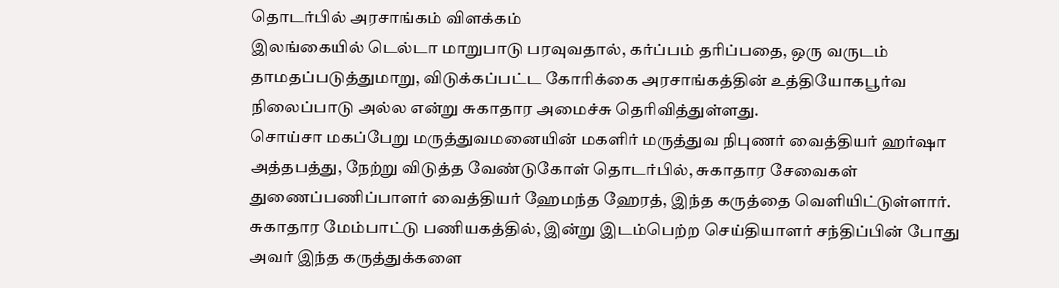தொடர்பில் அரசாங்கம் விளக்கம்
இலங்கையில் டெல்டா மாறுபாடு பரவுவதால், கர்ப்பம் தரிப்பதை, ஒரு வருடம் தாமதப்படுத்துமாறு, விடுக்கப்பட்ட கோரிக்கை அரசாங்கத்தின் உத்தியோகபூர்வ நிலைப்பாடு அல்ல என்று சுகாதார அமைச்சு தெரிவித்துள்ளது.
சொய்சா மகப்பேறு மருத்துவமனையின் மகளிர் மருத்துவ நிபுணர் வைத்தியர் ஹர்ஷா அத்தபத்து, நேற்று விடுத்த வேண்டுகோள் தொடர்பில், சுகாதார சேவைகள் துணைப்பணிப்பாளர் வைத்தியர் ஹேமந்த ஹேரத், இந்த கருத்தை வெளியிட்டுள்ளார்.
சுகாதார மேம்பாட்டு பணியகத்தில், இன்று இடம்பெற்ற செய்தியாளர் சந்திப்பின் போது அவர் இந்த கருத்துக்களை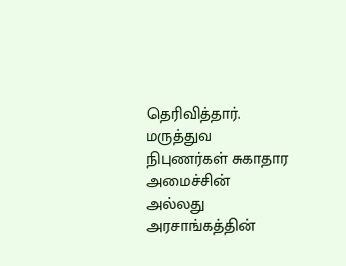தெரிவித்தார்.
மருத்துவ நிபுணர்கள் சுகாதார அமைச்சின் அல்லது அரசாங்கத்தின்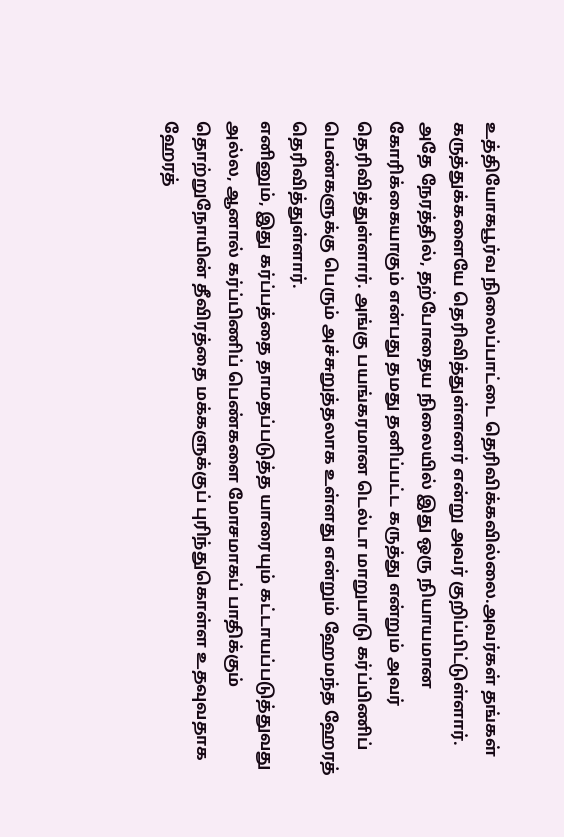உத்தியோகபூர்வ நிலைப்பாட்டை தெரிவிக்கவில்லை.அவர்கள் தங்கள் கருத்துக்களையே தெரிவித்துள்ளனர் என்று அவர் குறிப்பிட்டுள்ளார்.
அதே நேரத்தில், தற்போதைய நிலையில் இது ஒரு நியாயமான கோரிக்கையாகும் என்பது தமது தனிப்பட்ட கருத்து என்றும் அவர் தெரிவித்துள்ளார். அங்கு பயங்கரமான டெல்டா மாறுபாடு கர்ப்பிணிப் பெண்களுக்கு பெரும் அச்சுறுத்தலாக உள்ளது என்றும் ஹேமந்த ஹேரத் தெரிவித்துள்ளார்.
எனினும், இது கர்ப்பத்தை தாமதப்படுத்த யாரையும் கட்டாயப்படுத்துவது அல்ல, ஆனால் கர்ப்பிணிப் பெண்களை மோசமாகப் பாதிக்கும் தொற்றுநோயின் தீவிரத்தை மக்களுக்குப் புரிந்துகொள்ள உதவுவதாக ஹேரத்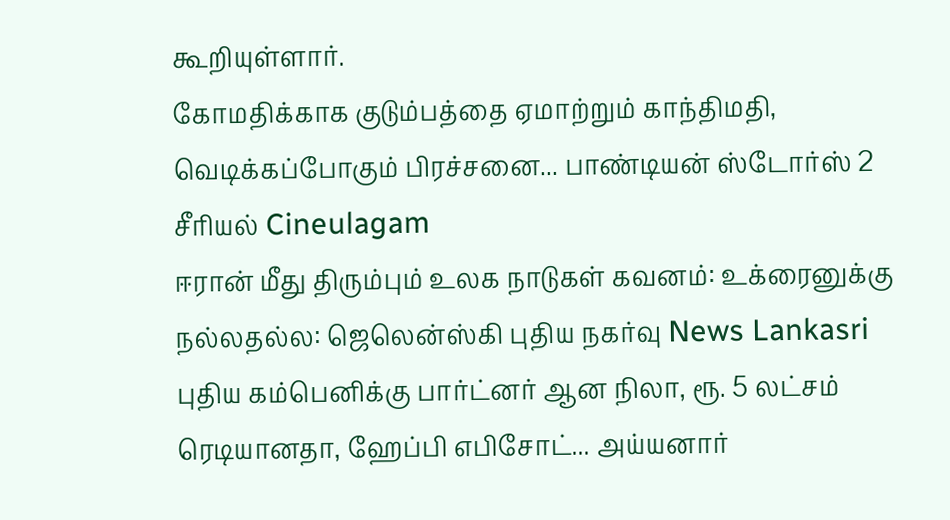கூறியுள்ளார்.
கோமதிக்காக குடும்பத்தை ஏமாற்றும் காந்திமதி, வெடிக்கப்போகும் பிரச்சனை... பாண்டியன் ஸ்டோர்ஸ் 2 சீரியல் Cineulagam
ஈரான் மீது திரும்பும் உலக நாடுகள் கவனம்: உக்ரைனுக்கு நல்லதல்ல: ஜெலென்ஸ்கி புதிய நகர்வு News Lankasri
புதிய கம்பெனிக்கு பார்ட்னர் ஆன நிலா, ரூ. 5 லட்சம் ரெடியானதா, ஹேப்பி எபிசோட்... அய்யனார்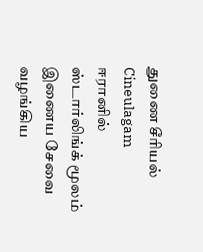துணை சீரியல் Cineulagam
ஈரானில் ஸ்டார்லிங்க் மூலம் இணைய சேவை வழங்கிய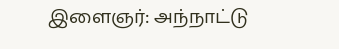இளைஞர்: அந்நாட்டு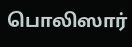பொலிஸார்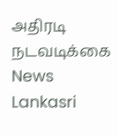அதிரடி நடவடிக்கை News Lankasri